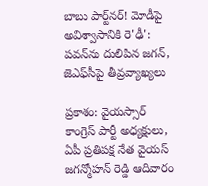బాబు పార్ట్‌నర్! మోడీపై అవిశ్వాసానికి రె'ఢీ': పవన్‌ను దులిపిన జగన్, జెఎఫ్‌సీపై తీవ్రవ్యాఖ్యలు

ప్రకాశం: వైయస్సార్ కాంగ్రెస్ పార్టీ అధ్యక్షులు, ఏపీ ప్రతిపక్ష నేత వైయస్ జగన్మోహన్ రెడ్డి ఆదివారం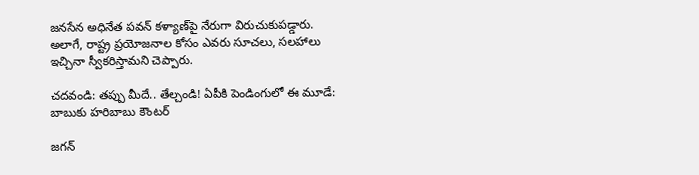జనసేన అధినేత పవన్ కళ్యాణ్‌పై నేరుగా విరుచుకుపడ్డారు. అలాగే, రాష్ట్ర ప్రయోజనాల కోసం ఎవరు సూచలు, సలహాలు ఇచ్చినా స్వీకరిస్తామని చెప్పారు.

చదవండి: తప్పు మీదే.. తేల్చండి! ఏపీకి పెండింగులో ఈ మూడే: బాబుకు హరిబాబు కౌంటర్

జగన్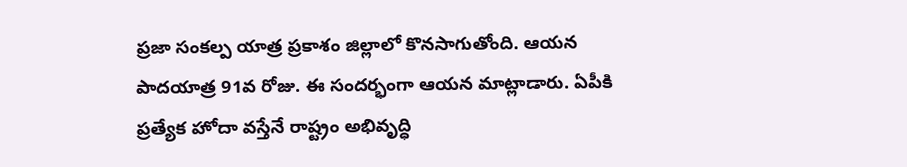ప్రజా సంకల్ప యాత్ర ప్రకాశం జిల్లాలో కొనసాగుతోంది. ఆయన పాదయాత్ర 91వ రోజు. ఈ సందర్భంగా ఆయన మాట్లాడారు. ఏపీకి ప్రత్యేక హోదా వస్తేనే రాష్ట్రం అభివృద్ధి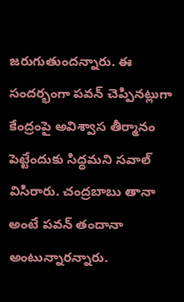జరుగుతుందన్నారు. ఈ సందర్భంగా పవన్ చెప్పినట్లుగా కేంద్రంపై అవిశ్వాస తీర్మానం పెట్టేందుకు సిద్ధమని సవాల్ విసిరారు. చంద్రబాబు తానా అంటే పవన్ తందానా అంటున్నారన్నారు.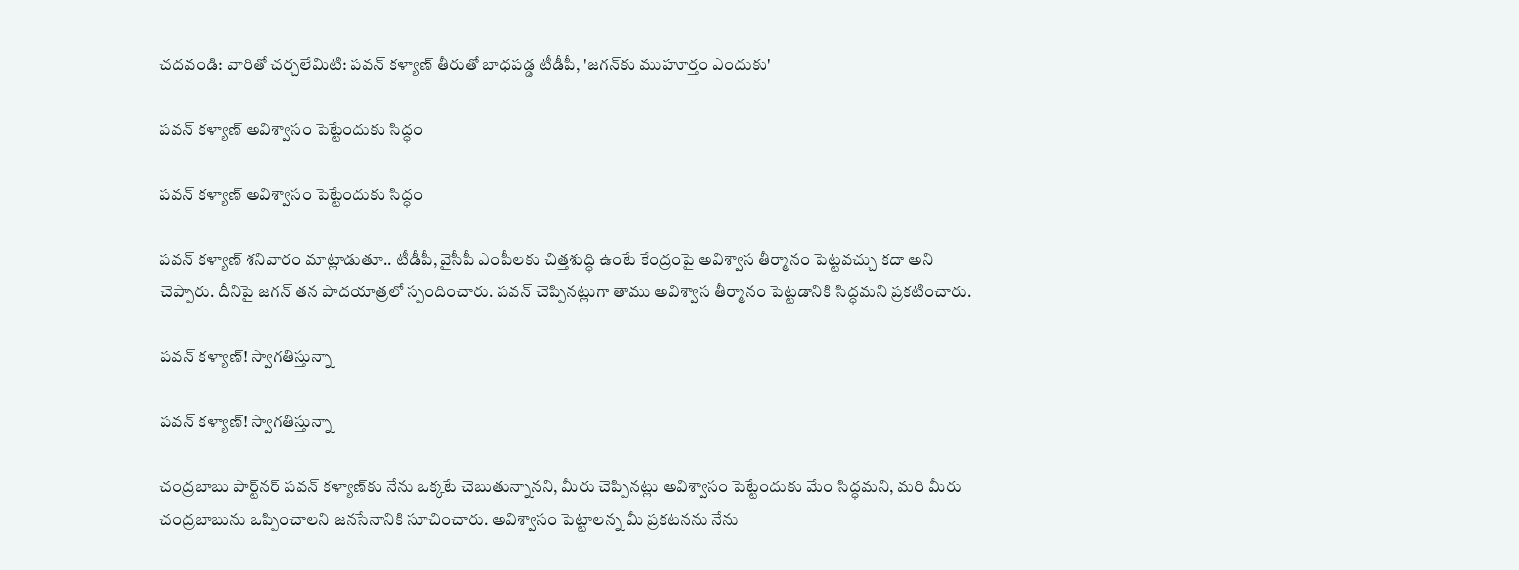చదవండి: వారితో చర్చలేమిటి: పవన్ కళ్యాణ్ తీరుతో బాధపడ్డ టీడీపీ, 'జగన్‌కు ముహూర్తం ఎందుకు'

పవన్ కళ్యాణ్ అవిశ్వాసం పెట్టేందుకు సిద్ధం

పవన్ కళ్యాణ్ అవిశ్వాసం పెట్టేందుకు సిద్ధం

పవన్ కళ్యాణ్ శనివారం మాట్లాడుతూ.. టీడీపీ, వైసీపీ ఎంపీలకు చిత్తశుద్ధి ఉంటే కేంద్రంపై అవిశ్వాస తీర్మానం పెట్టవచ్చు కదా అని చెప్పారు. దీనిపై జగన్ తన పాదయాత్రలో స్పందించారు. పవన్ చెప్పినట్లుగా తాము అవిశ్వాస తీర్మానం పెట్టడానికి సిద్ధమని ప్రకటించారు.

పవన్ కళ్యాణ్! స్వాగతిస్తున్నా

పవన్ కళ్యాణ్! స్వాగతిస్తున్నా

చంద్రబాబు పార్ట్‌నర్ పవన్ కళ్యాణ్‌కు నేను ఒక్కటే చెబుతున్నానని, మీరు చెప్పినట్లు అవిశ్వాసం పెట్టేందుకు మేం సిద్ధమని, మరి మీరు చంద్రబాబును ఒప్పించాలని జనసేనానికి సూచించారు. అవిశ్వాసం పెట్టాలన్న మీ ప్రకటనను నేను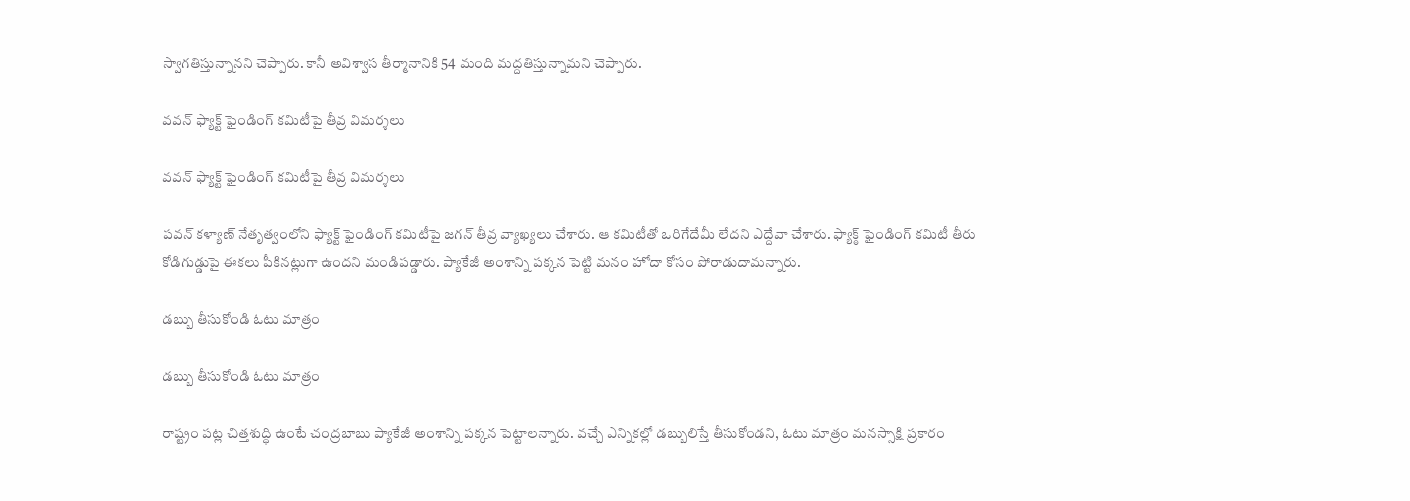స్వాగతిస్తున్నానని చెప్పారు. కానీ అవిశ్వాస తీర్మానానికి 54 మంది మద్దతిస్తున్నామని చెప్పారు.

వవన్ ఫ్యాక్ట్ ఫైండింగ్ కమిటీపై తీవ్ర విమర్శలు

వవన్ ఫ్యాక్ట్ ఫైండింగ్ కమిటీపై తీవ్ర విమర్శలు

పవన్ కళ్యాణ్ నేతృత్వంలోని ఫ్యాక్ట్ ఫైండింగ్ కమిటీపై జగన్ తీవ్ర వ్యాఖ్యలు చేశారు. ఆ కమిటీతో ఒరిగేదేమీ లేదని ఎద్దేవా చేశారు. ఫ్యాక్ఠ్ ఫైండింగ్ కమిటీ తీరు కోడిగుడ్డుపై ఈకలు పీకినట్లుగా ఉందని మండిపడ్డారు. ప్యాకేజీ అంశాన్ని పక్కన పెట్టి మనం హోదా కోసం పోరాడుదామన్నారు.

డబ్బు తీసుకోండి ఓటు మాత్రం

డబ్బు తీసుకోండి ఓటు మాత్రం

రాష్ట్రం పట్ల చిత్తశుద్ధి ఉంటే చంద్రబాబు ప్యాకేజీ అంశాన్ని పక్కన పెట్టాలన్నారు. వచ్చే ఎన్నికల్లో డబ్బులిస్తే తీసుకోండని, ఓటు మాత్రం మనస్సాక్షి ప్రకారం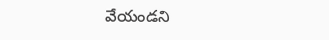వేయండని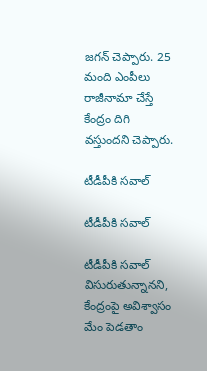జగన్ చెప్పారు. 25 మంది ఎంపీలు రాజీనామా చేస్తే కేంద్రం దిగి వస్తుందని చెప్పారు.

టీడీపీకి సవాల్

టీడీపీకి సవాల్

టీడీపీకి సవాల్ విసురుతున్నానని, కేంద్రంపై అవిశ్వాసం మేం పెడతాం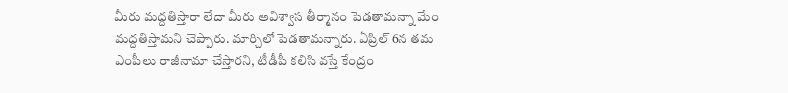మీరు మద్దతిస్తారా లేదా మీరు అవిశ్వాస తీర్మానం పెడతామన్నా మేం మద్దతిస్తామని చెప్పారు. మార్చిలో పెడతామన్నారు. ఏప్రిల్ 6న తమ ఎంపీలు రాజీనామా చేస్తారని, టీడీపీ కలిసి వస్తే కేంద్రం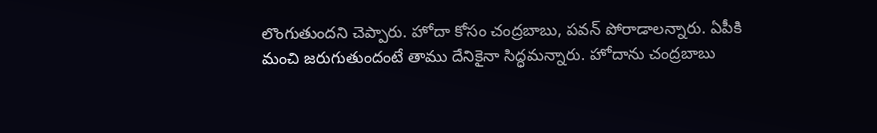లొంగుతుందని చెప్పారు. హోదా కోసం చంద్రబాబు, పవన్ పోరాడాలన్నారు. ఏపీకి మంచి జరుగుతుందంటే తాము దేనికైనా సిద్ధమన్నారు. హోదాను చంద్రబాబు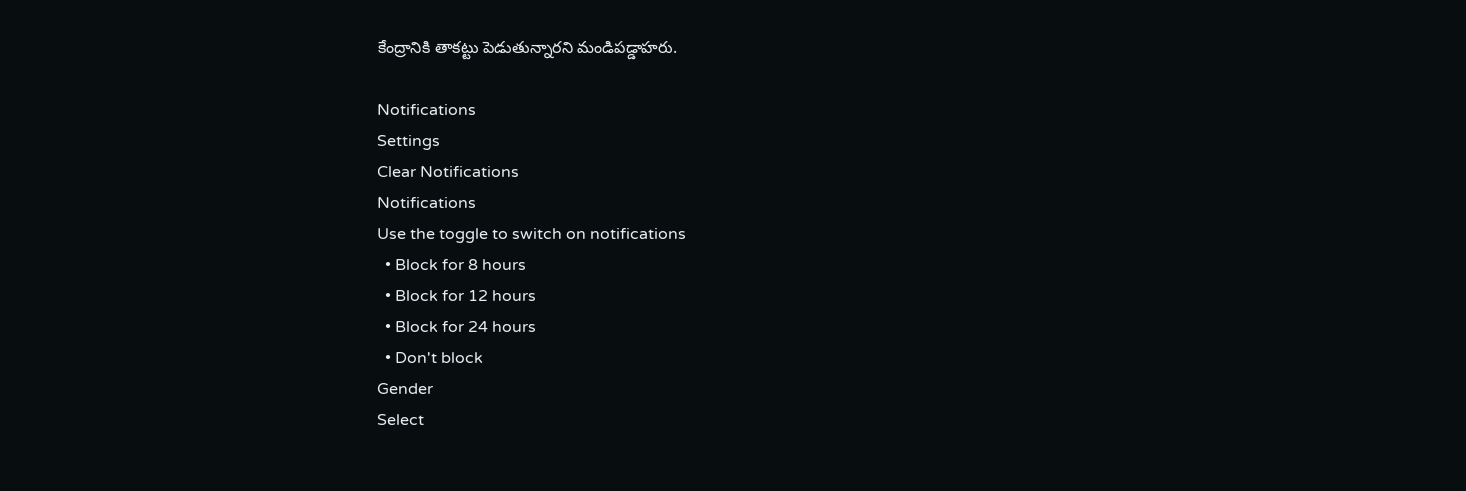కేంద్రానికి తాకట్టు పెడుతున్నారని మండిపడ్డాహరు.

Notifications
Settings
Clear Notifications
Notifications
Use the toggle to switch on notifications
  • Block for 8 hours
  • Block for 12 hours
  • Block for 24 hours
  • Don't block
Gender
Select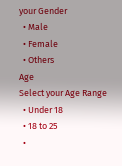your Gender
  • Male
  • Female
  • Others
Age
Select your Age Range
  • Under 18
  • 18 to 25
  •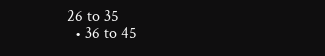26 to 35
  • 36 to 45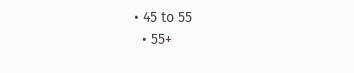• 45 to 55
  • 55+